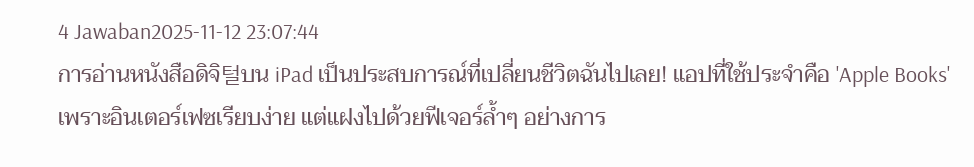4 Jawaban2025-11-12 23:07:44
การอ่านหนังสือดิจิ털บน iPad เป็นประสบการณ์ที่เปลี่ยนชีวิตฉันไปเลย! แอปที่ใช้ประจำคือ 'Apple Books' เพราะอินเตอร์เฟซเรียบง่าย แต่แฝงไปด้วยฟีเจอร์ล้ำๆ อย่างการ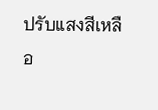ปรับแสงสีเหลือ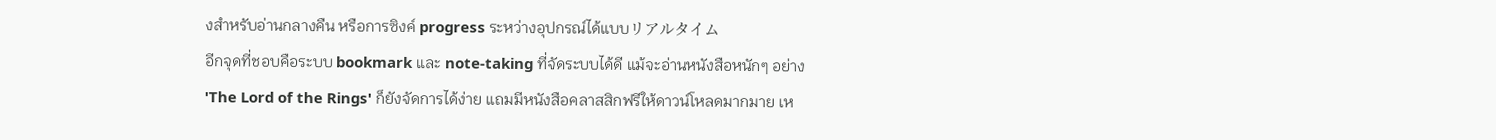งสำหรับอ่านกลางคืน หรือการซิงค์ progress ระหว่างอุปกรณ์ได้แบบリアルタイム
อีกจุดที่ชอบคือระบบ bookmark และ note-taking ที่จัดระบบได้ดี แม้จะอ่านหนังสือหนักๆ อย่าง 'The Lord of the Rings' ก็ยังจัดการได้ง่าย แถมมีหนังสือคลาสสิกฟรีให้ดาวน์โหลดมากมาย เห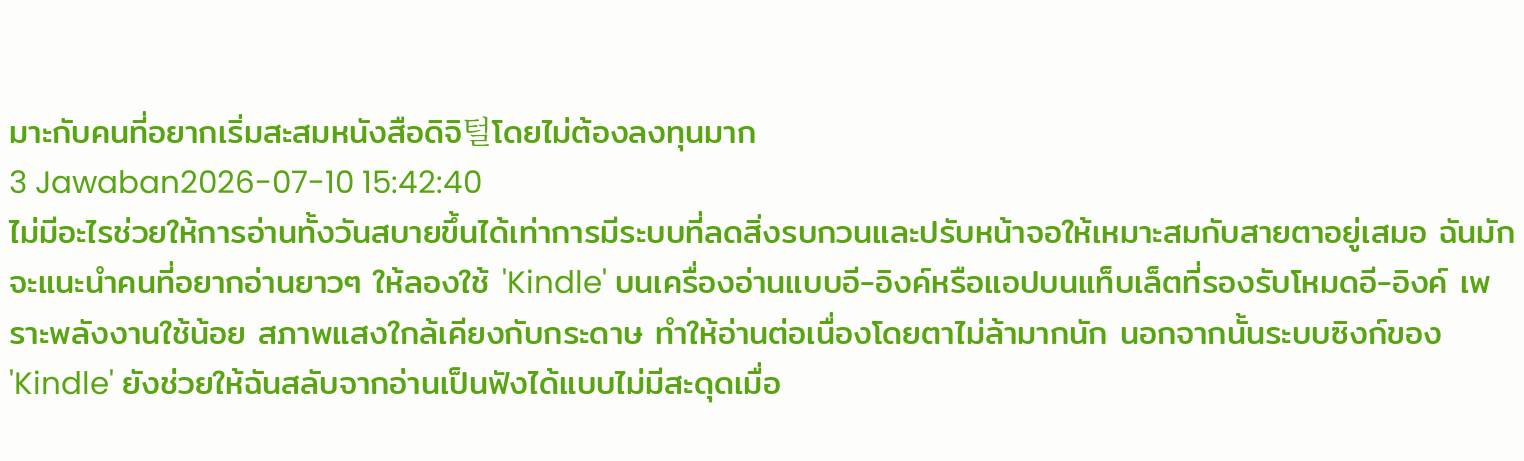มาะกับคนที่อยากเริ่มสะสมหนังสือดิจิ털โดยไม่ต้องลงทุนมาก
3 Jawaban2026-07-10 15:42:40
ไม่มีอะไรช่วยให้การอ่านทั้งวันสบายขึ้นได้เท่าการมีระบบที่ลดสิ่งรบกวนและปรับหน้าจอให้เหมาะสมกับสายตาอยู่เสมอ ฉันมักจะแนะนำคนที่อยากอ่านยาวๆ ให้ลองใช้ 'Kindle' บนเครื่องอ่านแบบอี-อิงค์หรือแอปบนแท็บเล็ตที่รองรับโหมดอี-อิงค์ เพราะพลังงานใช้น้อย สภาพแสงใกล้เคียงกับกระดาษ ทำให้อ่านต่อเนื่องโดยตาไม่ล้ามากนัก นอกจากนั้นระบบซิงก์ของ 'Kindle' ยังช่วยให้ฉันสลับจากอ่านเป็นฟังได้แบบไม่มีสะดุดเมื่อ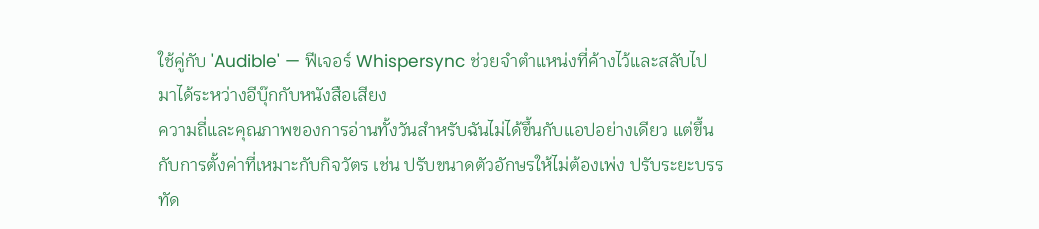ใช้คู่กับ 'Audible' — ฟีเจอร์ Whispersync ช่วยจำตำแหน่งที่ค้างไว้และสลับไปมาได้ระหว่างอีบุ๊กกับหนังสือเสียง
ความถี่และคุณภาพของการอ่านทั้งวันสำหรับฉันไม่ได้ขึ้นกับแอปอย่างเดียว แต่ขึ้นกับการตั้งค่าที่เหมาะกับกิจวัตร เช่น ปรับขนาดตัวอักษรให้ไม่ต้องเพ่ง ปรับระยะบรรทัด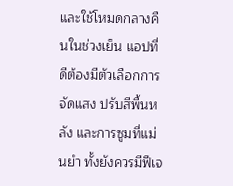และใช้โหมดกลางคืนในช่วงเย็น แอปที่ดีต้องมีตัวเลือกการจัดแสง ปรับสีพื้นหลัง และการซูมที่แม่นยำ ทั้งยังควรมีฟีเจ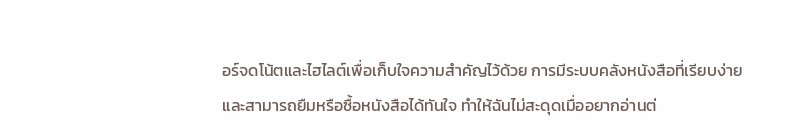อร์จดโน้ตและไฮไลต์เพื่อเก็บใจความสำคัญไว้ด้วย การมีระบบคลังหนังสือที่เรียบง่ายและสามารถยืมหรือซื้อหนังสือได้ทันใจ ทำให้ฉันไม่สะดุดเมื่ออยากอ่านต่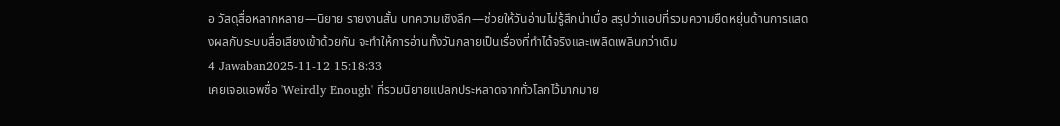อ วัสดุสื่อหลากหลาย—นิยาย รายงานสั้น บทความเชิงลึก—ช่วยให้วันอ่านไม่รู้สึกน่าเบื่อ สรุปว่าแอปที่รวมความยืดหยุ่นด้านการแสดงผลกับระบบสื่อเสียงเข้าด้วยกัน จะทำให้การอ่านทั้งวันกลายเป็นเรื่องที่ทำได้จริงและเพลิดเพลินกว่าเดิม
4 Jawaban2025-11-12 15:18:33
เคยเจอแอพชื่อ 'Weirdly Enough' ที่รวมนิยายแปลกประหลาดจากทั่วโลกไว้มากมาย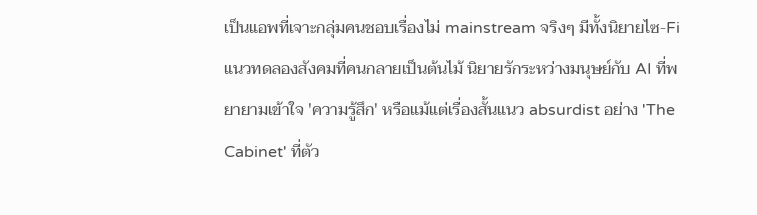เป็นแอพที่เจาะกลุ่มคนชอบเรื่องไม่ mainstream จริงๆ มีทั้งนิยายไซ-Fi แนวทดลองสังคมที่คนกลายเป็นต้นไม้ นิยายรักระหว่างมนุษย์กับ AI ที่พยายามเข้าใจ 'ความรู้สึก' หรือแม้แต่เรื่องสั้นแนว absurdist อย่าง 'The Cabinet' ที่ตัว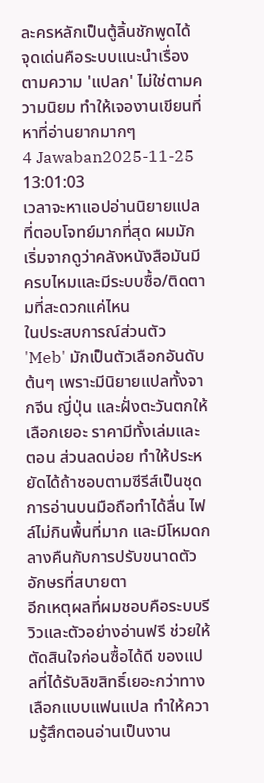ละครหลักเป็นตู้ลิ้นชักพูดได้
จุดเด่นคือระบบแนะนำเรื่องตามความ 'แปลก' ไม่ใช่ตามความนิยม ทำให้เจองานเขียนที่หาที่อ่านยากมากๆ
4 Jawaban2025-11-25 13:01:03
เวลาจะหาแอปอ่านนิยายแปลที่ตอบโจทย์มากที่สุด ผมมักเริ่มจากดูว่าคลังหนังสือมันมีครบไหมและมีระบบซื้อ/ติดตามที่สะดวกแค่ไหน
ในประสบการณ์ส่วนตัว 'Meb' มักเป็นตัวเลือกอันดับต้นๆ เพราะมีนิยายแปลทั้งจากจีน ญี่ปุ่น และฝั่งตะวันตกให้เลือกเยอะ ราคามีทั้งเล่มและตอน ส่วนลดบ่อย ทำให้ประหยัดได้ถ้าชอบตามซีรีส์เป็นชุด การอ่านบนมือถือทำได้ลื่น ไฟล์ไม่กินพื้นที่มาก และมีโหมดกลางคืนกับการปรับขนาดตัวอักษรที่สบายตา
อีกเหตุผลที่ผมชอบคือระบบรีวิวและตัวอย่างอ่านฟรี ช่วยให้ตัดสินใจก่อนซื้อได้ดี ของแปลที่ได้รับลิขสิทธิ์เยอะกว่าทางเลือกแบบแฟนแปล ทำให้ความรู้สึกตอนอ่านเป็นงาน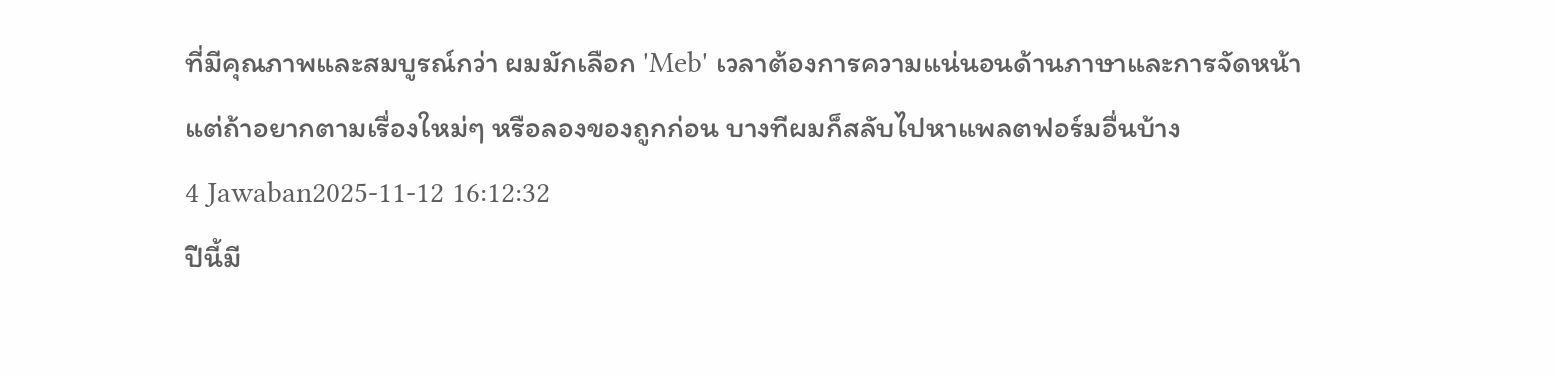ที่มีคุณภาพและสมบูรณ์กว่า ผมมักเลือก 'Meb' เวลาต้องการความแน่นอนด้านภาษาและการจัดหน้า แต่ถ้าอยากตามเรื่องใหม่ๆ หรือลองของถูกก่อน บางทีผมก็สลับไปหาแพลตฟอร์มอื่นบ้าง
4 Jawaban2025-11-12 16:12:32
ปีนี้มี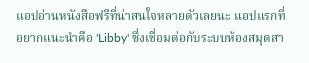แอปอ่านหนังสือฟรีที่น่าสนใจหลายตัวเลยนะ แอปแรกที่อยากแนะนำคือ 'Libby' ซึ่งเชื่อมต่อกับระบบห้องสมุดสา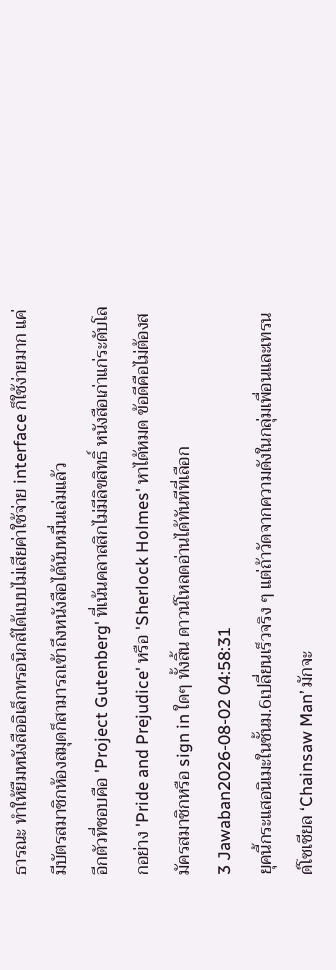ธารณะ ทำให้ยืมหนังสืออิเล็กทรอนิกส์ได้แบบไม่เสียค่าใช้จ่าย interface ก็ใช้ง่ายมาก แค่มีบัตรสมาชิกห้องสมุดก็สามารถเข้าถึงหนังสือได้นับหมื่นเล่มแล้ว
อีกตัวที่ชอบคือ 'Project Gutenberg' ที่เน้นคลาสสิกไม่มีลิขสิทธิ์ หนังสือเก่าแก่ระดับโลกอย่าง 'Pride and Prejudice' หรือ 'Sherlock Holmes' หาได้หมด ข้อดีคือไม่ต้องสมัครสมาชิกหรือ sign in ใดๆ ทั้งสิ้น ดาวน์โหลดอ่านได้ทันทีที่เลือก
3 Jawaban2026-08-02 04:58:31
ยุคนี้กระแสอนิเมะในชั้นม.6เปลี่ยนเร็วจริง ๆ แต่ถ้าวัดจากความดังในกลุ่มเพื่อนและเทรนด์โซเชียล ‘Chainsaw Man’ มักจะ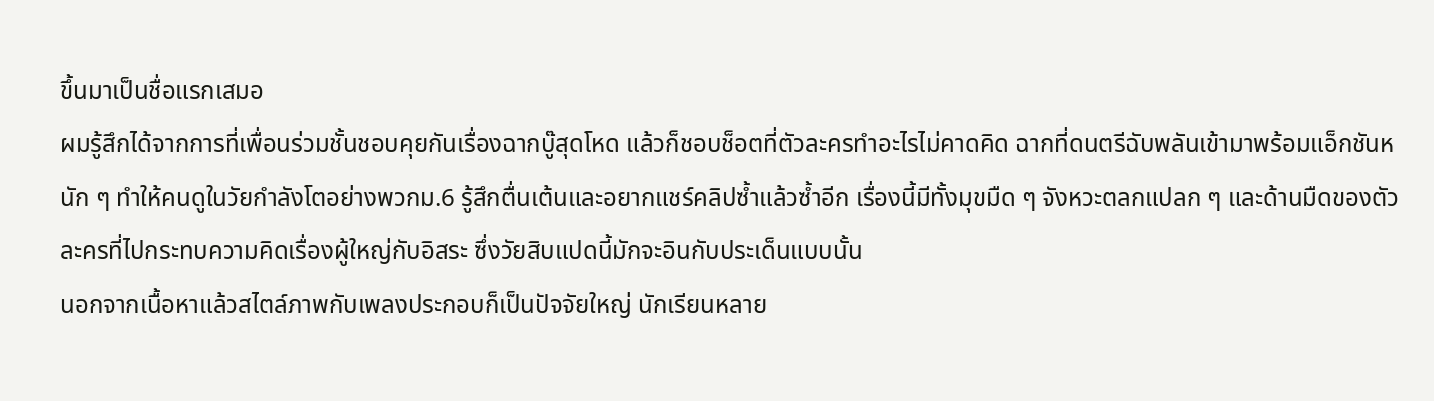ขึ้นมาเป็นชื่อแรกเสมอ
ผมรู้สึกได้จากการที่เพื่อนร่วมชั้นชอบคุยกันเรื่องฉากบู๊สุดโหด แล้วก็ชอบช็อตที่ตัวละครทำอะไรไม่คาดคิด ฉากที่ดนตรีฉับพลันเข้ามาพร้อมแอ็กชันหนัก ๆ ทำให้คนดูในวัยกำลังโตอย่างพวกม.6 รู้สึกตื่นเต้นและอยากแชร์คลิปซ้ำแล้วซ้ำอีก เรื่องนี้มีทั้งมุขมืด ๆ จังหวะตลกแปลก ๆ และด้านมืดของตัวละครที่ไปกระทบความคิดเรื่องผู้ใหญ่กับอิสระ ซึ่งวัยสิบแปดนี้มักจะอินกับประเด็นแบบนั้น
นอกจากเนื้อหาแล้วสไตล์ภาพกับเพลงประกอบก็เป็นปัจจัยใหญ่ นักเรียนหลาย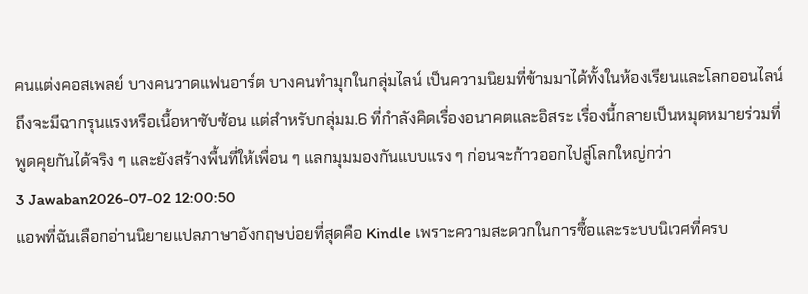คนแต่งคอสเพลย์ บางคนวาดแฟนอาร์ต บางคนทำมุกในกลุ่มไลน์ เป็นความนิยมที่ข้ามมาได้ทั้งในห้องเรียนและโลกออนไลน์ ถึงจะมีฉากรุนแรงหรือเนื้อหาซับซ้อน แต่สำหรับกลุ่มม.6 ที่กำลังคิดเรื่องอนาคตและอิสระ เรื่องนี้กลายเป็นหมุดหมายร่วมที่พูดคุยกันได้จริง ๆ และยังสร้างพื้นที่ให้เพื่อน ๆ แลกมุมมองกันแบบแรง ๆ ก่อนจะก้าวออกไปสู่โลกใหญ่กว่า
3 Jawaban2026-07-02 12:00:50
แอพที่ฉันเลือกอ่านนิยายแปลภาษาอังกฤษบ่อยที่สุดคือ Kindle เพราะความสะดวกในการซื้อและระบบนิเวศที่ครบ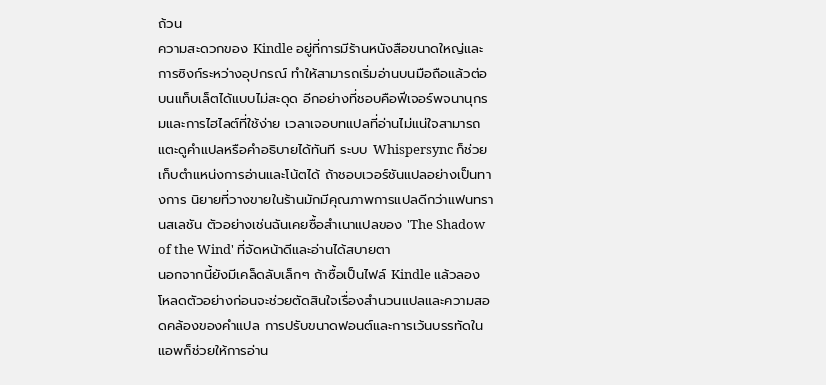ถ้วน
ความสะดวกของ Kindle อยู่ที่การมีร้านหนังสือขนาดใหญ่และการซิงก์ระหว่างอุปกรณ์ ทำให้สามารถเริ่มอ่านบนมือถือแล้วต่อบนแท็บเล็ตได้แบบไม่สะดุด อีกอย่างที่ชอบคือฟีเจอร์พจนานุกรมและการไฮไลต์ที่ใช้ง่าย เวลาเจอบทแปลที่อ่านไม่แน่ใจสามารถแตะดูคำแปลหรือคำอธิบายได้ทันที ระบบ Whispersync ก็ช่วยเก็บตำแหน่งการอ่านและโน้ตได้ ถ้าชอบเวอร์ชันแปลอย่างเป็นทางการ นิยายที่วางขายในร้านมักมีคุณภาพการแปลดีกว่าแฟนทรานสเลชัน ตัวอย่างเช่นฉันเคยซื้อสำเนาแปลของ 'The Shadow of the Wind' ที่จัดหน้าดีและอ่านได้สบายตา
นอกจากนี้ยังมีเคล็ดลับเล็กๆ ถ้าซื้อเป็นไฟล์ Kindle แล้วลองโหลดตัวอย่างก่อนจะช่วยตัดสินใจเรื่องสำนวนแปลและความสอดคล้องของคำแปล การปรับขนาดฟอนต์และการเว้นบรรทัดในแอพก็ช่วยให้การอ่าน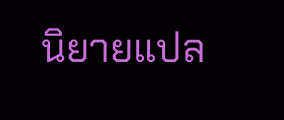นิยายแปล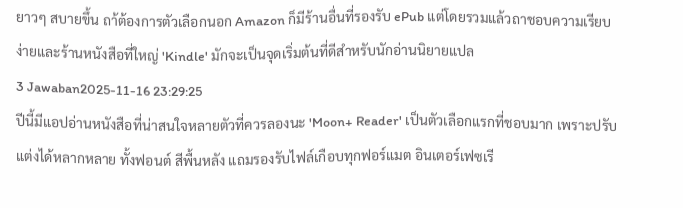ยาวๆ สบายขึ้น ถา้ต้องการตัวเลือกนอก Amazon ก็มีร้านอื่นที่รองรับ ePub แต่โดยรวมแล้วถาชอบความเรียบง่ายและร้านหนังสือที่ใหญ่ 'Kindle' มักจะเป็นจุดเริ่มต้นที่ดีสำหรับนักอ่านนิยายแปล
3 Jawaban2025-11-16 23:29:25
ปีนี้มีแอปอ่านหนังสือที่น่าสนใจหลายตัวที่ควรลองนะ 'Moon+ Reader' เป็นตัวเลือกแรกที่ชอบมาก เพราะปรับแต่งได้หลากหลาย ทั้งฟอนต์ สีพื้นหลัง แถมรองรับไฟล์เกือบทุกฟอร์แมต อินเตอร์เฟซเรี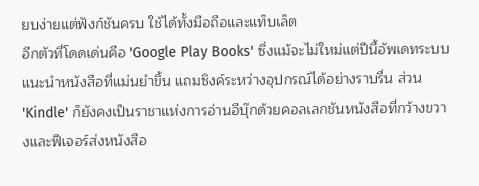ยบง่ายแต่ฟังก์ชันครบ ใช้ได้ทั้งมือถือและแท็บเล็ต
อีกตัวที่โดดเด่นคือ 'Google Play Books' ซึ่งแม้จะไม่ใหม่แต่ปีนี้อัพเดทระบบแนะนำหนังสือที่แม่นยำขึ้น แถมซิงค์ระหว่างอุปกรณ์ได้อย่างราบรื่น ส่วน 'Kindle' ก็ยังคงเป็นราชาแห่งการอ่านอีบุ๊กด้วยคอลเลกชันหนังสือที่กว้างขวางและฟีเจอร์ส่งหนังสือ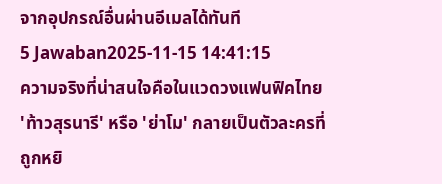จากอุปกรณ์อื่นผ่านอีเมลได้ทันที
5 Jawaban2025-11-15 14:41:15
ความจริงที่น่าสนใจคือในแวดวงแฟนฟิคไทย 'ท้าวสุรนารี' หรือ 'ย่าโม' กลายเป็นตัวละครที่ถูกหยิ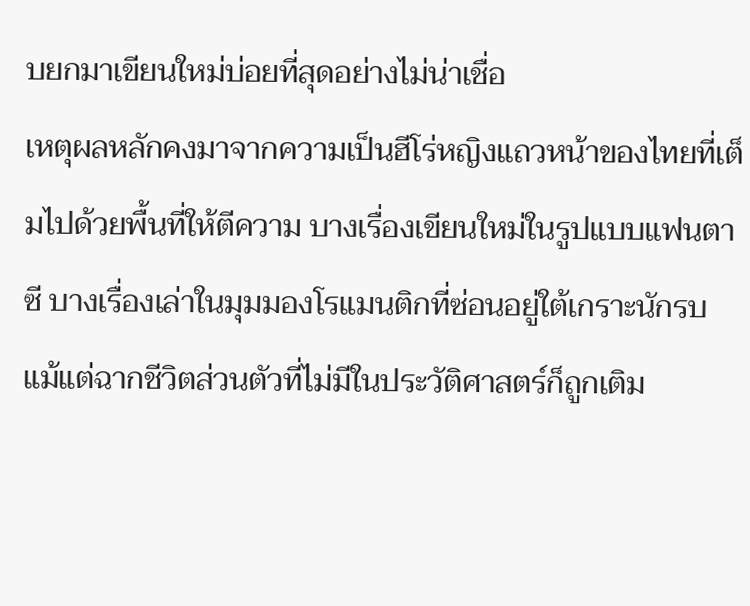บยกมาเขียนใหม่บ่อยที่สุดอย่างไม่น่าเชื่อ
เหตุผลหลักคงมาจากความเป็นฮีโร่หญิงแถวหน้าของไทยที่เต็มไปด้วยพื้นที่ให้ตีความ บางเรื่องเขียนใหม่ในรูปแบบแฟนตาซี บางเรื่องเล่าในมุมมองโรแมนติกที่ซ่อนอยู่ใต้เกราะนักรบ แม้แต่ฉากชีวิตส่วนตัวที่ไม่มีในประวัติศาสตร์ก็ถูกเติม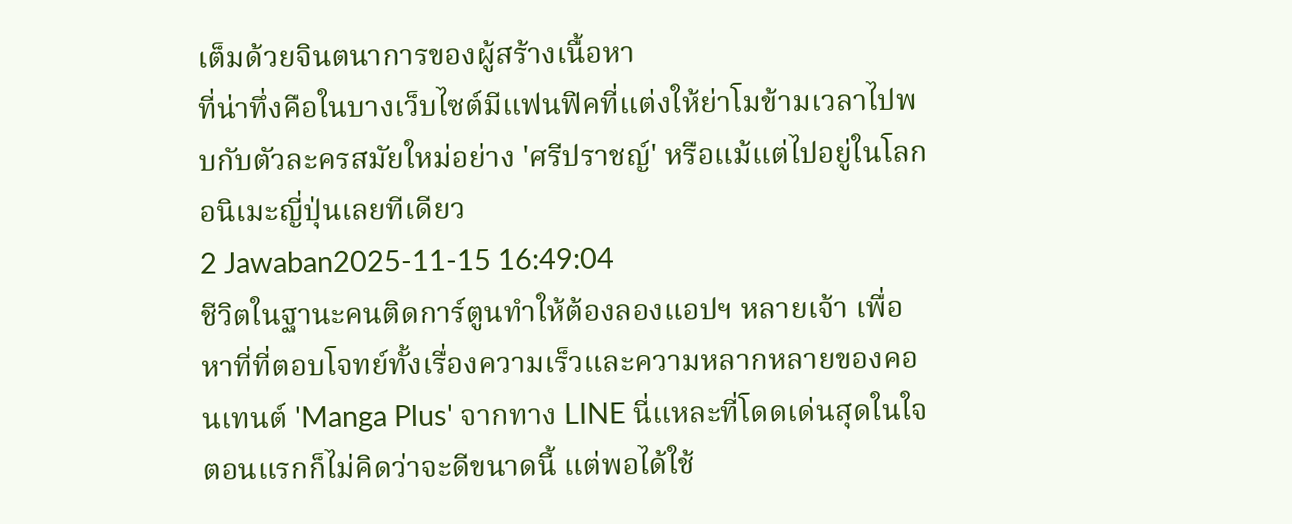เต็มด้วยจินตนาการของผู้สร้างเนื้อหา
ที่น่าทึ่งคือในบางเว็บไซต์มีแฟนฟิคที่แต่งให้ย่าโมข้ามเวลาไปพบกับตัวละครสมัยใหม่อย่าง 'ศรีปราชญ์' หรือแม้แต่ไปอยู่ในโลกอนิเมะญี่ปุ่นเลยทีเดียว
2 Jawaban2025-11-15 16:49:04
ชีวิตในฐานะคนติดการ์ตูนทำให้ต้องลองแอปฯ หลายเจ้า เพื่อหาที่ที่ตอบโจทย์ทั้งเรื่องความเร็วและความหลากหลายของคอนเทนต์ 'Manga Plus' จากทาง LINE นี่แหละที่โดดเด่นสุดในใจ ตอนแรกก็ไม่คิดว่าจะดีขนาดนี้ แต่พอได้ใช้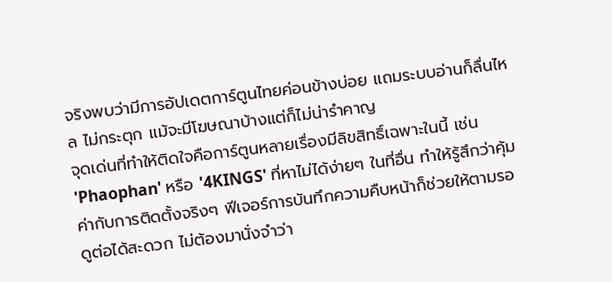จริงพบว่ามีการอัปเดตการ์ตูนไทยค่อนข้างบ่อย แถมระบบอ่านก็ลื่นไหล ไม่กระตุก แม้จะมีโฆษณาบ้างแต่ก็ไม่น่ารำคาญ
จุดเด่นที่ทำให้ติดใจคือการ์ตูนหลายเรื่องมีลิขสิทธิ์เฉพาะในนี้ เช่น 'Phaophan' หรือ '4KINGS' ที่หาไม่ได้ง่ายๆ ในที่อื่น ทำให้รู้สึกว่าคุ้มค่ากับการติดตั้งจริงๆ ฟีเจอร์การบันทึกความคืบหน้าก็ช่วยให้ตามรอดูต่อได้สะดวก ไม่ต้องมานั่งจำว่า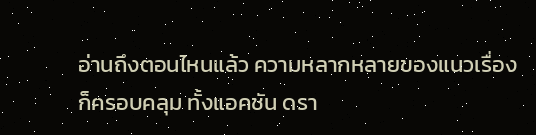อ่านถึงตอนไหนแล้ว ความหลากหลายของแนวเรื่องก็ครอบคลุม ทั้งแอคชัน ดรา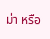ม่า หรือ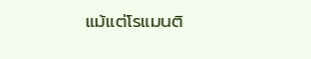แม้แต่โรแมนติ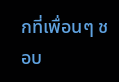กที่เพื่อนๆ ชอบ